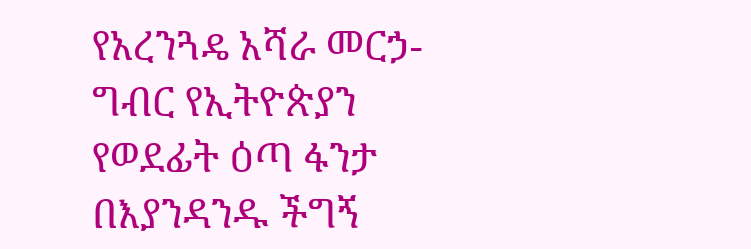የአረንጓዴ አሻራ መርኃ-ግብር የኢትዮጵያን የወደፊት ዕጣ ፋንታ በእያንዳንዱ ችግኝ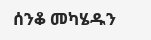ሰንቆ መካሄዱን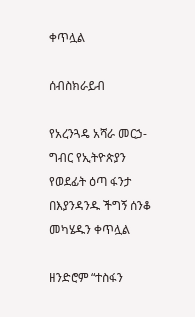ቀጥሏል

ሰብስክራይብ

የአረንጓዴ አሻራ መርኃ-ግብር የኢትዮጵያን የወደፊት ዕጣ ፋንታ በእያንዳንዱ ችግኝ ሰንቆ መካሄዱን ቀጥሏል

ዘንድሮም “ተስፋን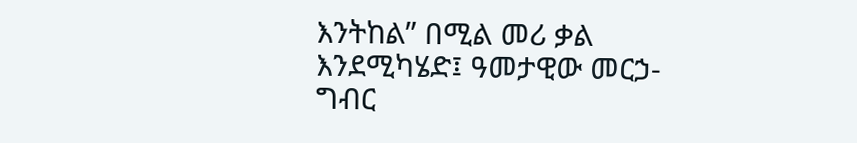እንትከል” በሚል መሪ ቃል እንደሚካሄድ፤ ዓመታዊው መርኃ-ግብር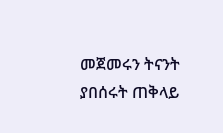መጀመሩን ትናንት ያበሰሩት ጠቅላይ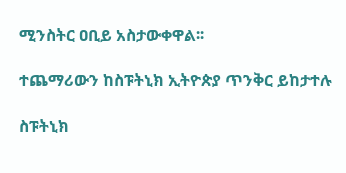ሚንስትር ዐቢይ አስታውቀዋል፡፡

ተጨማሪውን ከስፑትኒክ ኢትዮጵያ ጥንቅር ይከታተሉ

ስፑትኒክ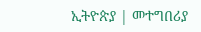ኢትዮጵያ | መተግበሪያ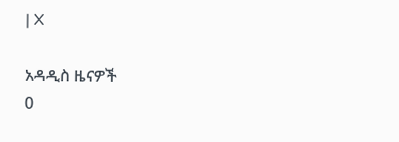| X

አዳዲስ ዜናዎች
0